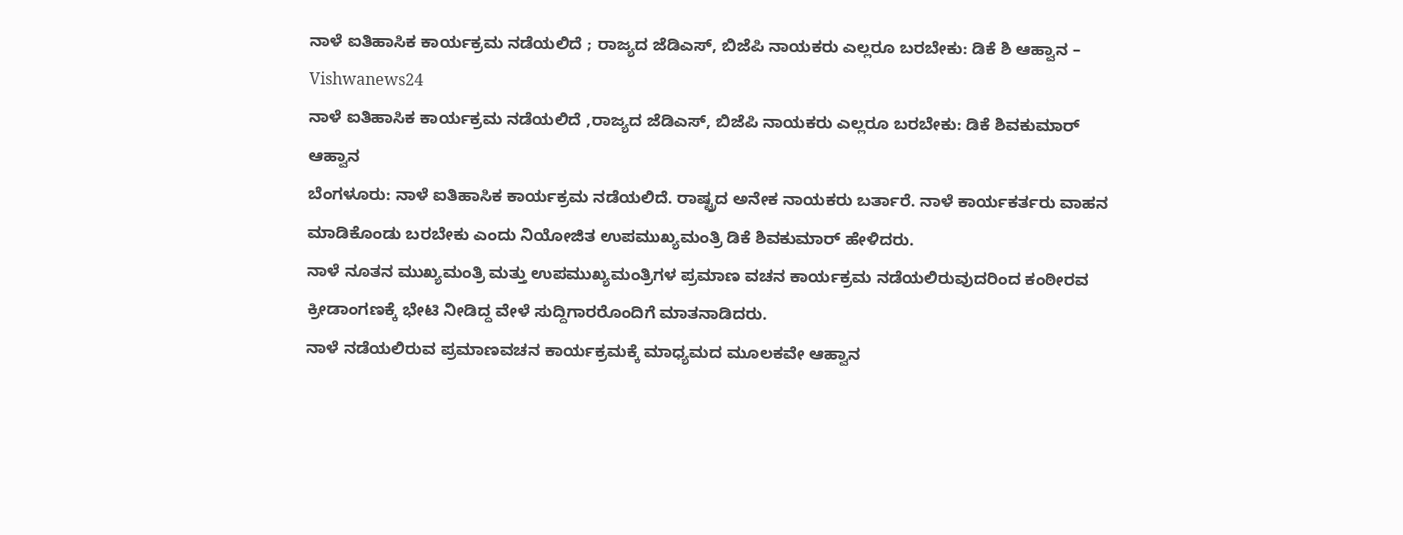ನಾಳೆ ಐತಿಹಾಸಿಕ ಕಾರ್ಯಕ್ರಮ ನಡೆಯಲಿದೆ ; ರಾಜ್ಯದ ಜೆಡಿಎಸ್, ಬಿಜೆಪಿ ನಾಯಕರು ಎಲ್ಲರೂ ಬರಬೇಕು: ಡಿಕೆ ಶಿ ಆಹ್ವಾನ – Vishwanews24
ನಾಳೆ ಐತಿಹಾಸಿಕ ಕಾರ್ಯಕ್ರಮ ನಡೆಯಲಿದೆ ,ರಾಜ್ಯದ ಜೆಡಿಎಸ್, ಬಿಜೆಪಿ ನಾಯಕರು ಎಲ್ಲರೂ ಬರಬೇಕು: ಡಿಕೆ ಶಿವಕುಮಾರ್ ಆಹ್ವಾನ
ಬೆಂಗಳೂರು: ನಾಳೆ ಐತಿಹಾಸಿಕ ಕಾರ್ಯಕ್ರಮ ನಡೆಯಲಿದೆ. ರಾಷ್ಟ್ರದ ಅನೇಕ ನಾಯಕರು ಬರ್ತಾರೆ. ನಾಳೆ ಕಾರ್ಯಕರ್ತರು ವಾಹನ ಮಾಡಿಕೊಂಡು ಬರಬೇಕು ಎಂದು ನಿಯೋಜಿತ ಉಪಮುಖ್ಯಮಂತ್ರಿ ಡಿಕೆ ಶಿವಕುಮಾರ್ ಹೇಳಿದರು.
ನಾಳೆ ನೂತನ ಮುಖ್ಯಮಂತ್ರಿ ಮತ್ತು ಉಪಮುಖ್ಯಮಂತ್ರಿಗಳ ಪ್ರಮಾಣ ವಚನ ಕಾರ್ಯಕ್ರಮ ನಡೆಯಲಿರುವುದರಿಂದ ಕಂಠೀರವ ಕ್ರೀಡಾಂಗಣಕ್ಕೆ ಭೇಟಿ ನೀಡಿದ್ದ ವೇಳೆ ಸುದ್ದಿಗಾರರೊಂದಿಗೆ ಮಾತನಾಡಿದರು.
ನಾಳೆ ನಡೆಯಲಿರುವ ಪ್ರಮಾಣವಚನ ಕಾರ್ಯಕ್ರಮಕ್ಕೆ ಮಾಧ್ಯಮದ ಮೂಲಕವೇ ಆಹ್ವಾನ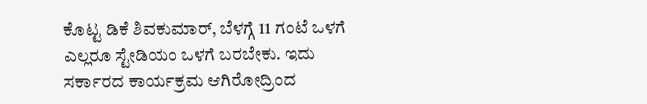ಕೊಟ್ಟ ಡಿಕೆ ಶಿವಕುಮಾರ್, ಬೆಳಗ್ಗೆ 11 ಗಂಟೆ ಒಳಗೆ ಎಲ್ಲರೂ ಸ್ಟೇಡಿಯಂ ಒಳಗೆ ಬರಬೇಕು. ಇದು ಸರ್ಕಾರದ ಕಾರ್ಯಕ್ರಮ ಆಗಿರೋದ್ರಿಂದ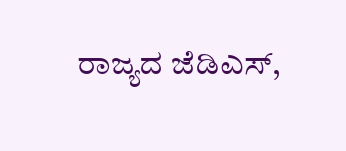ರಾಜ್ಯದ ಜೆಡಿಎಸ್,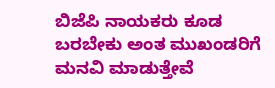ಬಿಜೆಪಿ ನಾಯಕರು ಕೂಡ ಬರಬೇಕು ಅಂತ ಮುಖಂಡರಿಗೆ ಮನವಿ ಮಾಡುತ್ತೇವೆ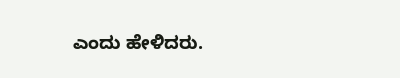ಎಂದು ಹೇಳಿದರು.